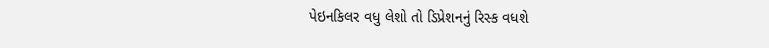પેઇનકિલર વધુ લેશો તો ડિપ્રેશનનું રિસ્ક વધશે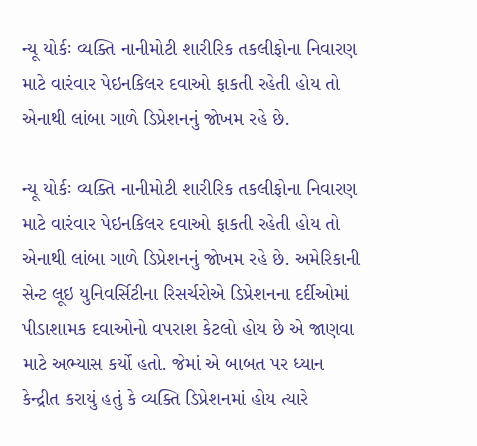ન્યૂ યોર્કઃ વ્યક્તિ નાનીમોટી શારીરિક તકલીફોના નિવારણ માટે વારંવાર પેઇનકિલર દવાઓ ફાકતી રહેતી હોય તો એનાથી લાંબા ગાળે ડિપ્રેશનનું જોખમ રહે છે.

ન્યૂ યોર્કઃ વ્યક્તિ નાનીમોટી શારીરિક તકલીફોના નિવારણ માટે વારંવાર પેઇનકિલર દવાઓ ફાકતી રહેતી હોય તો એનાથી લાંબા ગાળે ડિપ્રેશનનું જોખમ રહે છે. અમેરિકાની સેન્ટ લૂઇ યુનિવર્સિટીના રિસર્ચરોએ ડિપ્રેશનના દર્દીઓમાં પીડાશામક દવાઓનો વપરાશ કેટલો હોય છે એ જાણવા માટે અભ્યાસ કર્યો હતો. જેમાં એ બાબત પર ધ્યાન કેન્દ્રીત કરાયું હતું કે વ્યક્તિ ડિપ્રેશનમાં હોય ત્યારે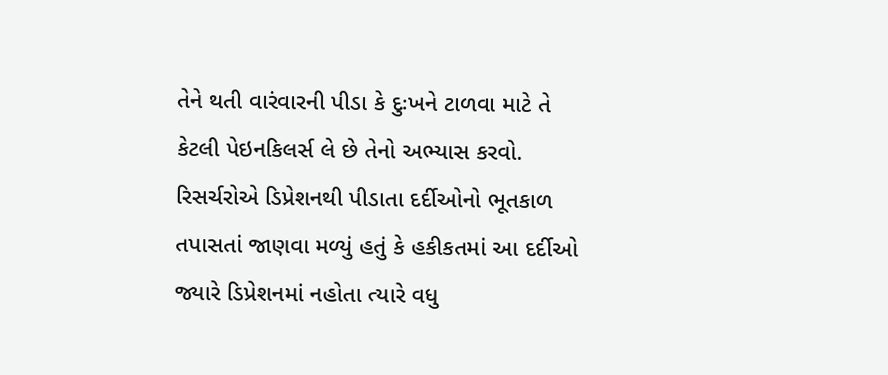તેને થતી વારંવારની પીડા કે દુઃખને ટાળવા માટે તે કેટલી પેઇનકિલર્સ લે છે તેનો અભ્યાસ કરવો.
રિસર્ચરોએ ડિપ્રેશનથી પીડાતા દર્દીઓનો ભૂતકાળ તપાસતાં જાણવા મળ્યું હતું કે હકીકતમાં આ દર્દીઓ જ્યારે ડિપ્રેશનમાં નહોતા ત્યારે વધુ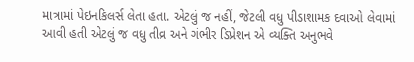માત્રામાં પેઇનકિલર્સ લેતા હતા. એટલું જ નહીં, જેટલી વધુ પીડાશામક દવાઓ લેવામાં આવી હતી એટલું જ વધુ તીવ્ર અને ગંભીર ડિપ્રેશન એ વ્યક્તિ અનુભવે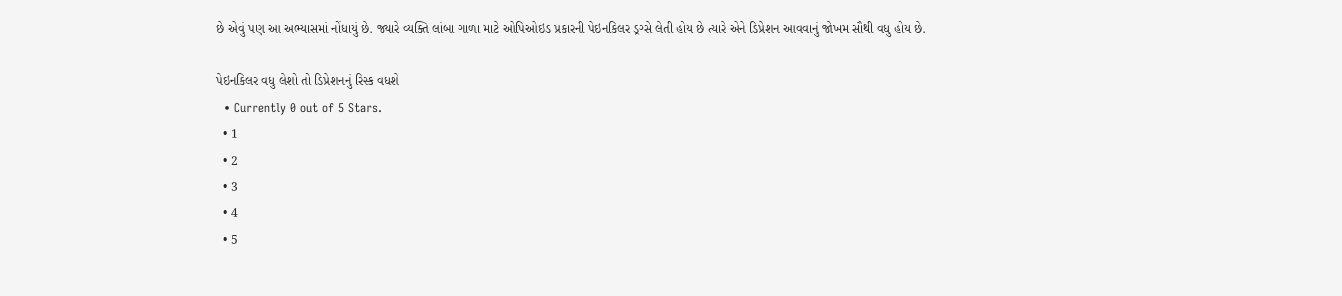છે એવું પણ આ અભ્યાસમાં નોંધાયું છે. જ્યારે વ્યક્તિ લાંબા ગાળા માટે ઓપિઓઇડ પ્રકારની પેઇનકિલર ડ્રગ્સે લેતી હોય છે ત્યારે એને ડિપ્રેશન આવવાનું જોખમ સૌથી વધુ હોય છે.

પેઇનકિલર વધુ લેશો તો ડિપ્રેશનનું રિસ્ક વધશે
  • Currently 0 out of 5 Stars.
  • 1
  • 2
  • 3
  • 4
  • 5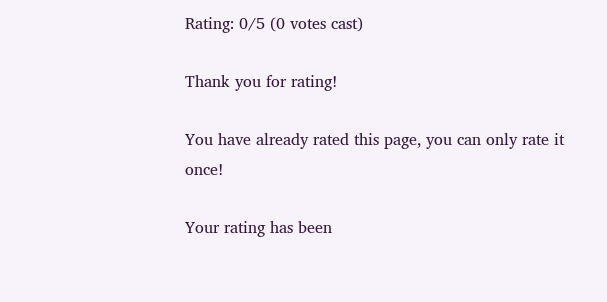Rating: 0/5 (0 votes cast)

Thank you for rating!

You have already rated this page, you can only rate it once!

Your rating has been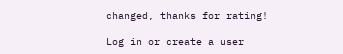changed, thanks for rating!

Log in or create a user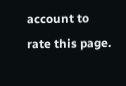account to rate this page.